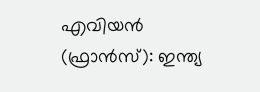എവിയൻ (ഫ്രാൻസ്): ഇന്ത്യ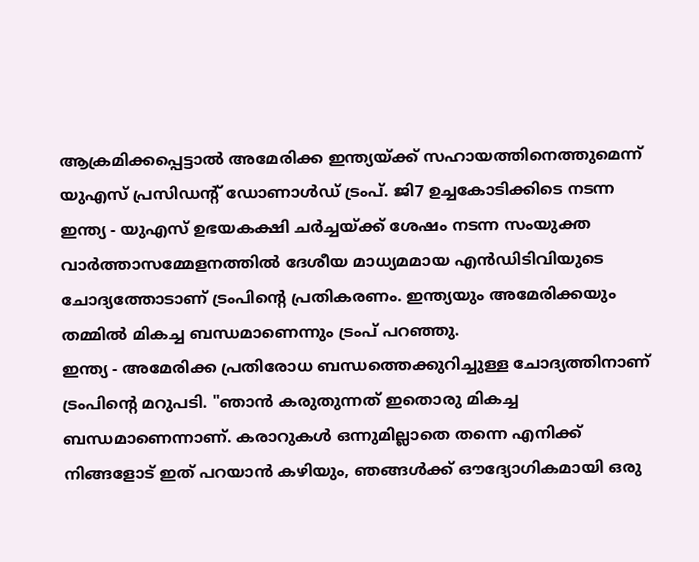ആക്രമിക്കപ്പെട്ടാൽ അമേരിക്ക ഇന്ത്യയ്ക്ക് സഹായത്തിനെത്തുമെന്ന് യുഎസ് പ്രസിഡൻ്റ് ഡോണാൾഡ് ട്രംപ്. ജി7 ഉച്ചകോടിക്കിടെ നടന്ന ഇന്ത്യ - യുഎസ് ഉഭയകക്ഷി ചർച്ചയ്ക്ക് ശേഷം നടന്ന സംയുക്ത വാർത്താസമ്മേളനത്തിൽ ദേശീയ മാധ്യമമായ എൻഡിടിവിയുടെ ചോദ്യത്തോടാണ് ട്രംപിൻ്റെ പ്രതികരണം. ഇന്ത്യയും അമേരിക്കയും തമ്മിൽ മികച്ച ബന്ധമാണെന്നും ട്രംപ് പറഞ്ഞു.
ഇന്ത്യ - അമേരിക്ക പ്രതിരോധ ബന്ധത്തെക്കുറിച്ചുള്ള ചോദ്യത്തിനാണ് ട്രംപിൻ്റെ മറുപടി. "ഞാൻ കരുതുന്നത് ഇതൊരു മികച്ച ബന്ധമാണെന്നാണ്. കരാറുകൾ ഒന്നുമില്ലാതെ തന്നെ എനിക്ക് നിങ്ങളോട് ഇത് പറയാൻ കഴിയും, ഞങ്ങൾക്ക് ഔദ്യോഗികമായി ഒരു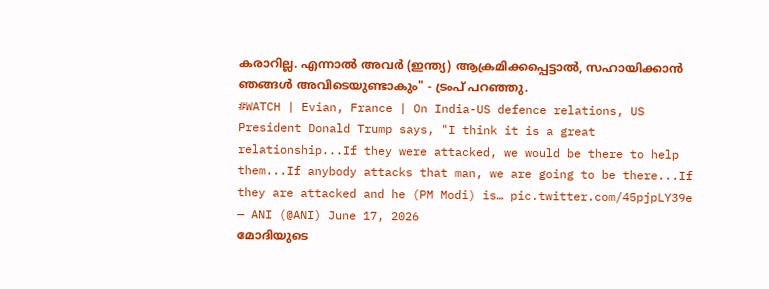കരാറില്ല. എന്നാൽ അവർ (ഇന്ത്യ) ആക്രമിക്കപ്പെട്ടാൽ, സഹായിക്കാൻ ഞങ്ങൾ അവിടെയുണ്ടാകും" - ട്രംപ് പറഞ്ഞു.
#WATCH | Evian, France | On India-US defence relations, US President Donald Trump says, "I think it is a great relationship...If they were attacked, we would be there to help them...If anybody attacks that man, we are going to be there...If they are attacked and he (PM Modi) is… pic.twitter.com/45pjpLY39e
— ANI (@ANI) June 17, 2026
മോദിയുടെ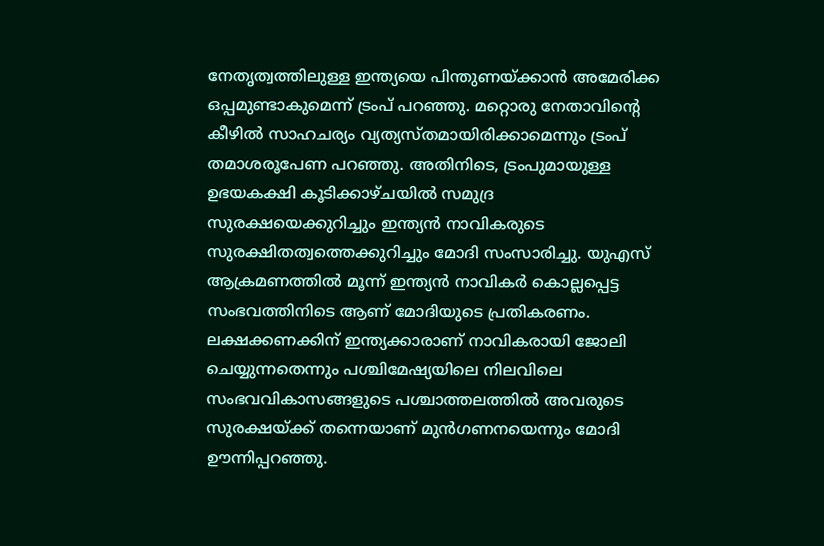നേതൃത്വത്തിലുള്ള ഇന്ത്യയെ പിന്തുണയ്ക്കാൻ അമേരിക്ക ഒപ്പമുണ്ടാകുമെന്ന് ട്രംപ് പറഞ്ഞു. മറ്റൊരു നേതാവിന്റെ കീഴിൽ സാഹചര്യം വ്യത്യസ്തമായിരിക്കാമെന്നും ട്രംപ് തമാശരൂപേണ പറഞ്ഞു. അതിനിടെ, ട്രംപുമായുള്ള ഉഭയകക്ഷി കൂടിക്കാഴ്ചയിൽ സമുദ്ര സുരക്ഷയെക്കുറിച്ചും ഇന്ത്യൻ നാവികരുടെ സുരക്ഷിതത്വത്തെക്കുറിച്ചും മോദി സംസാരിച്ചു. യുഎസ് ആക്രമണത്തിൽ മൂന്ന് ഇന്ത്യൻ നാവികർ കൊല്ലപ്പെട്ട സംഭവത്തിനിടെ ആണ് മോദിയുടെ പ്രതികരണം. ലക്ഷക്കണക്കിന് ഇന്ത്യക്കാരാണ് നാവികരായി ജോലി ചെയ്യുന്നതെന്നും പശ്ചിമേഷ്യയിലെ നിലവിലെ സംഭവവികാസങ്ങളുടെ പശ്ചാത്തലത്തിൽ അവരുടെ സുരക്ഷയ്ക്ക് തന്നെയാണ് മുൻഗണനയെന്നും മോദി ഊന്നിപ്പറഞ്ഞു.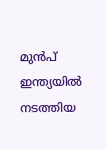മുൻപ് ഇന്ത്യയിൽ നടത്തിയ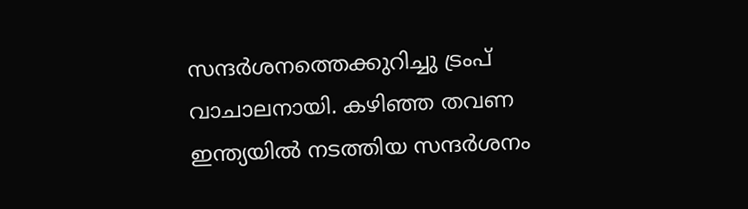സന്ദർശനത്തെക്കുറിച്ചു ട്രംപ് വാചാലനായി. കഴിഞ്ഞ തവണ ഇന്ത്യയിൽ നടത്തിയ സന്ദർശനം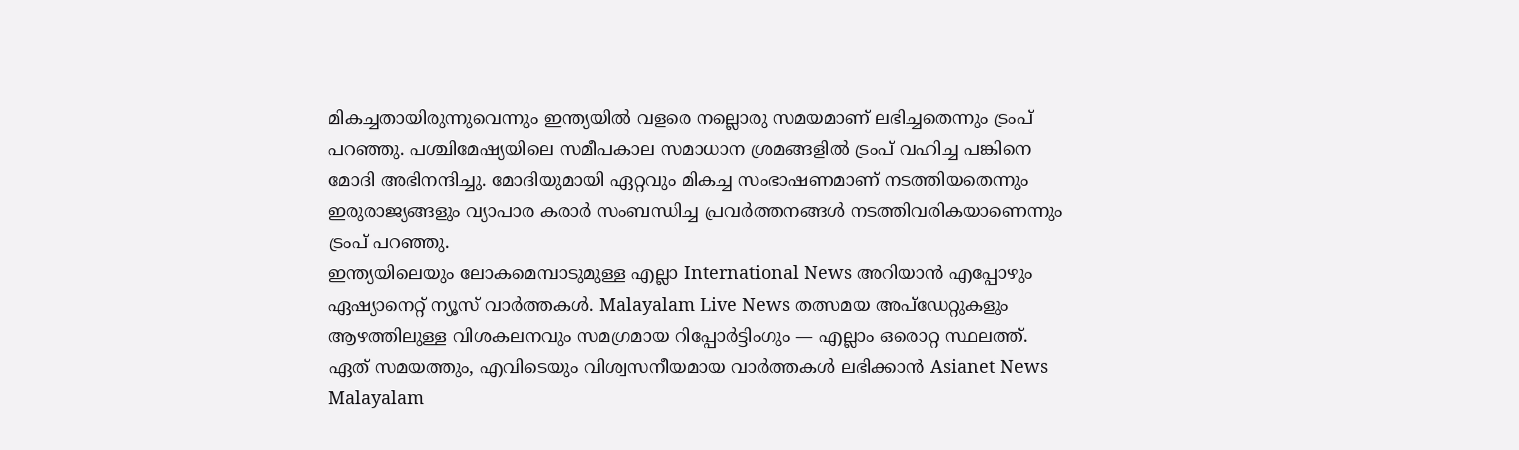മികച്ചതായിരുന്നുവെന്നും ഇന്ത്യയിൽ വളരെ നല്ലൊരു സമയമാണ് ലഭിച്ചതെന്നും ട്രംപ് പറഞ്ഞു. പശ്ചിമേഷ്യയിലെ സമീപകാല സമാധാന ശ്രമങ്ങളിൽ ട്രംപ് വഹിച്ച പങ്കിനെ മോദി അഭിനന്ദിച്ചു. മോദിയുമായി ഏറ്റവും മികച്ച സംഭാഷണമാണ് നടത്തിയതെന്നും ഇരുരാജ്യങ്ങളും വ്യാപാര കരാർ സംബന്ധിച്ച പ്രവർത്തനങ്ങൾ നടത്തിവരികയാണെന്നും ട്രംപ് പറഞ്ഞു.
ഇന്ത്യയിലെയും ലോകമെമ്പാടുമുള്ള എല്ലാ International News അറിയാൻ എപ്പോഴും ഏഷ്യാനെറ്റ് ന്യൂസ് വാർത്തകൾ. Malayalam Live News തത്സമയ അപ്ഡേറ്റുകളും ആഴത്തിലുള്ള വിശകലനവും സമഗ്രമായ റിപ്പോർട്ടിംഗും — എല്ലാം ഒരൊറ്റ സ്ഥലത്ത്. ഏത് സമയത്തും, എവിടെയും വിശ്വസനീയമായ വാർത്തകൾ ലഭിക്കാൻ Asianet News Malayalam